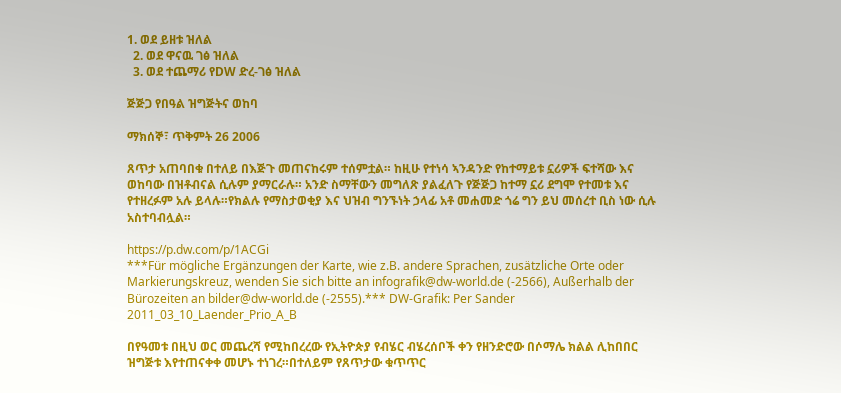1. ወደ ይዘቱ ዝለል
  2. ወደ ዋናዉ ገፅ ዝለል
  3. ወደ ተጨማሪ የDW ድረ-ገፅ ዝለል

ጅጅጋ የበዓል ዝግጅትና ወከባ

ማክሰኞ፣ ጥቅምት 26 2006

ጸጥታ አጠባበቁ በተለይ በእጅጉ መጠናከሩም ተሰምቷል። ከዚሁ የተነሳ ኣንዳንድ የከተማይቱ ኗሪዎች ፍተሻው እና ወከባው በዝቶብናል ሲሉም ያማርራሉ። አንድ ስማቸውን መግለጽ ያልፈለጉ የጅጅጋ ከተማ ኗሪ ደግሞ የተመቱ እና የተዘረፉም አሉ ይላሉ።የክልሉ የማስታወቂያ እና ህዝብ ግንኙነት ኃላፊ አቶ መሐመድ ጎሬ ግን ይህ መሰረተ ቢስ ነው ሲሉ አስተባብሏል።

https://p.dw.com/p/1ACGi
***Für mögliche Ergänzungen der Karte, wie z.B. andere Sprachen, zusätzliche Orte oder Markierungskreuz, wenden Sie sich bitte an infografik@dw-world.de (-2566), Außerhalb der Bürozeiten an bilder@dw-world.de (-2555).*** DW-Grafik: Per Sander 2011_03_10_Laender_Prio_A_B

በየዓመቱ በዚህ ወር መጨረሻ የሚከበረረው የኢትዮጵያ የብሄር ብሄረሰቦች ቀን የዘንድሮው በሶማሌ ክልል ሊከበበር ዝግጅቱ እየተጠናቀቀ መሆኑ ተነገረ።በተለይም የጸጥታው ቁጥጥር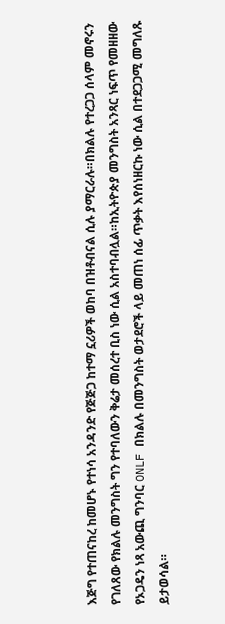እጅግ የተጠናከረ ከመሆኑ የተነሳ አንዳንድ የጅጅጋ ከተማ ኗሪዎች ወከባ በዝቶብናል ሲሉ ያማርራሉ።በክልሉ የተረጋጋ ሰላም መኖሩን የገለጸው የክልሉ መንግስት ግን የተባለውን ቅሬታ መሰረተ ቢስ ነው ሲል አስተባብሏል።ከኢትዮጵያ መንግስት አንጻር ነፍጥ የመዘዘው የኦጋዴን ነጻ አውጪ ግንባር ONLF በክልሉ በመንግስት ወታደሮች ላይ መጠነ ሰፊ ጥቃት እየሰነዘርኩ ነው ሲል በተደጋጋሚ መግለጹ ይታወሳል።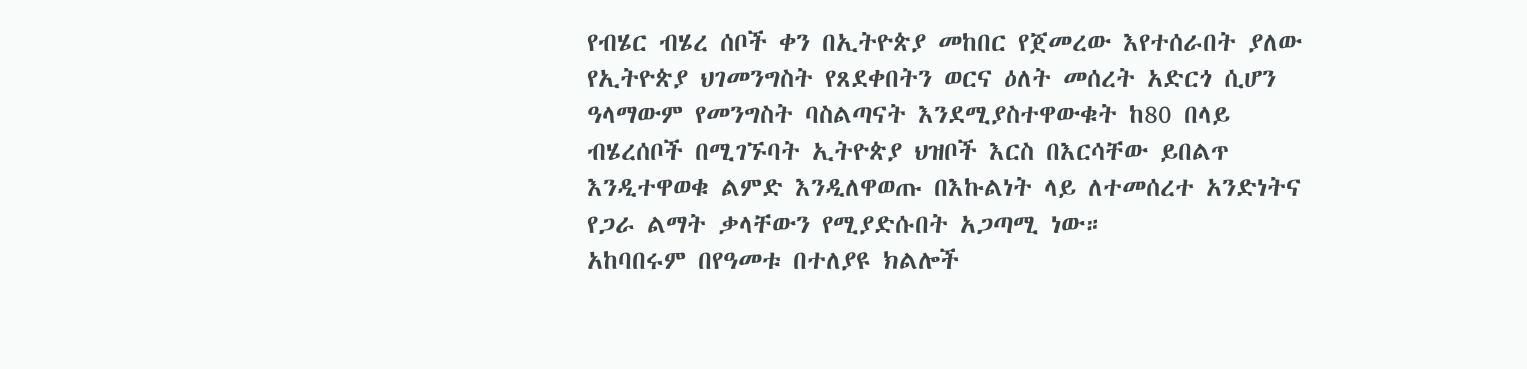የብሄር ብሄረ ሰቦች ቀን በኢትዮጵያ መከበር የጀመረው እየተሰራበት ያለው የኢትዮጵያ ህገመንግስት የጸደቀበትን ወርና ዕለት መሰረት አድርጎ ሲሆን ዓላማውም የመንግስት ባስልጣናት እንደሚያስተዋውቁት ከ80 በላይ ብሄረሰቦች በሚገኙባት ኢትዮጵያ ህዝቦች እርስ በእርሳቸው ይበልጥ እንዲተዋወቁ ልምድ እንዲለዋወጡ በእኩልነት ላይ ለተመሰረተ አንድነትና የጋራ ልማት ቃላቸውን የሚያድሱበት አጋጣሚ ነው።
አከባበሩም በየዓመቱ በተለያዩ ክልሎች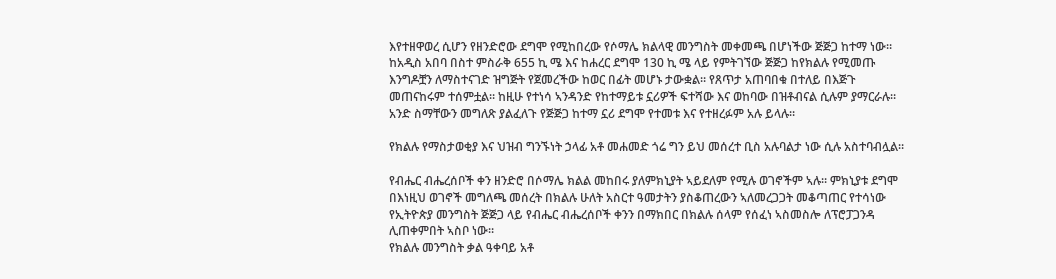እየተዘዋወረ ሲሆን የዘንድሮው ደግሞ የሚከበረው የሶማሌ ክልላዊ መንግስት መቀመጫ በሆነችው ጅጅጋ ከተማ ነው። ከአዲስ አበባ በስተ ምስራቅ 655 ኪ ሜ እና ከሐረር ደግሞ 130 ኪ ሜ ላይ የምትገኘው ጅጅጋ ከየክልሉ የሚመጡ እንግዶቿን ለማስተናገድ ዝግጅት የጀመረችው ከወር በፊት መሆኑ ታውቋል። የጸጥታ አጠባበቁ በተለይ በእጅጉ መጠናከሩም ተሰምቷል። ከዚሁ የተነሳ ኣንዳንድ የከተማይቱ ኗሪዎች ፍተሻው እና ወከባው በዝቶብናል ሲሉም ያማርራሉ። አንድ ስማቸውን መግለጽ ያልፈለጉ የጅጅጋ ከተማ ኗሪ ደግሞ የተመቱ እና የተዘረፉም አሉ ይላሉ።

የክልሉ የማስታወቂያ እና ህዝብ ግንኙነት ኃላፊ አቶ መሐመድ ጎሬ ግን ይህ መሰረተ ቢስ አሉባልታ ነው ሲሉ አስተባብሏል።

የብሔር ብሔረሰቦች ቀን ዘንድሮ በሶማሌ ክልል መከበሩ ያለምክኒያት ኣይደለም የሚሉ ወገኖችም ኣሉ። ምክኒያቱ ደግሞ በእነዚህ ወገኖች መግለጫ መሰረት በክልሉ ሁለት አስርተ ዓመታትን ያስቆጠረውን ኣለመረጋጋት መቆጣጠር የተሳነው የኢትዮጵያ መንግስት ጅጅጋ ላይ የብሔር ብሔረሰቦች ቀንን በማክበር በክልሉ ሰላም የሰፈነ ኣስመስሎ ለፕሮፓጋንዳ ሊጠቀምበት ኣስቦ ነው።
የክልሉ መንግስት ቃል ዓቀባይ አቶ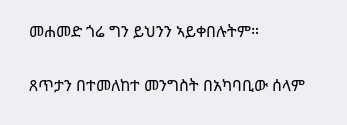መሐመድ ጎሬ ግን ይህንን ኣይቀበሉትም።

ጸጥታን በተመለከተ መንግስት በአካባቢው ሰላም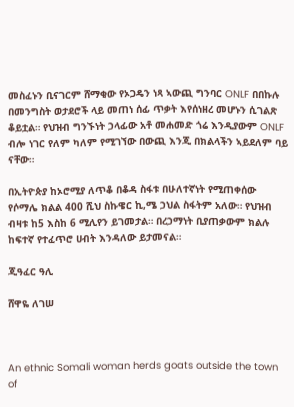መስፈኑን ቢናገርም ሸማቂው የኦጋዴን ነጻ ኣውጪ ግንባር ONLF በበኩሉ በመንግስት ወታደሮች ላይ መጠነ ሰፊ ጥቃት እየሰነዘረ መሆኑን ሲገልጽ ቆይቷል። የህዝብ ግንኙነት ኃላፊው አቶ መሐመድ ጎሬ እንዲያውም ONLF ብሎ ነገር የለም ካለም የሚገኘው በውጪ እንጂ በክልላችን ኣይደለም ባይ ናቸው።

በኢትዮጵያ ከኦሮሚያ ለጥቆ በቆዳ ስፋቱ በሁለተኛነት የሚጠቀሰው የሶማሌ ክልል 400 ሺህ ስኩዌር ኪ,ሜ ኃህል ስፋትም አለው። የህዝብ ብዛቱ ከ5 እስከ 6 ሚሊየን ይገመታል። በረኃማነት ቢያጠቃውም ክልሉ ከፍተኛ የተፈጥሮ ሀብት እንዳለው ይታመናል።

ጂዓፈር ዓሊ

ሸዋዬ ለገሠ



An ethnic Somali woman herds goats outside the town of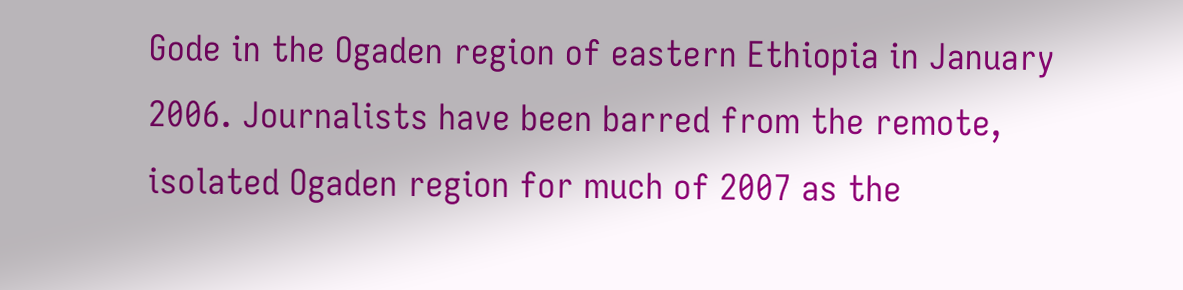Gode in the Ogaden region of eastern Ethiopia in January 2006. Journalists have been barred from the remote, isolated Ogaden region for much of 2007 as the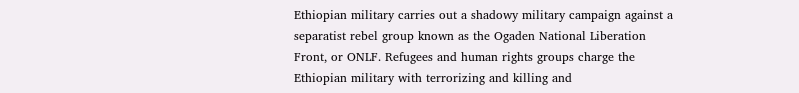Ethiopian military carries out a shadowy military campaign against a separatist rebel group known as the Ogaden National Liberation Front, or ONLF. Refugees and human rights groups charge the Ethiopian military with terrorizing and killing and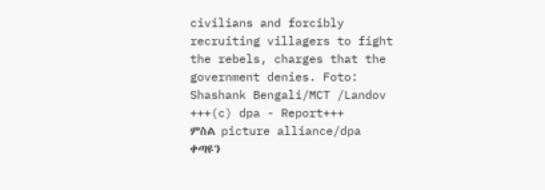civilians and forcibly recruiting villagers to fight the rebels, charges that the government denies. Foto: Shashank Bengali/MCT /Landov +++(c) dpa - Report+++
ምስል picture alliance/dpa
ቀጣዩን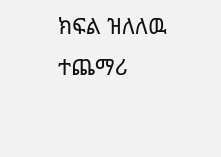ክፍል ዝለለዉ ተጨማሪ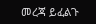መረጃ ይፈልጉ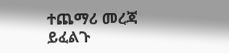ተጨማሪ መረጃ ይፈልጉ